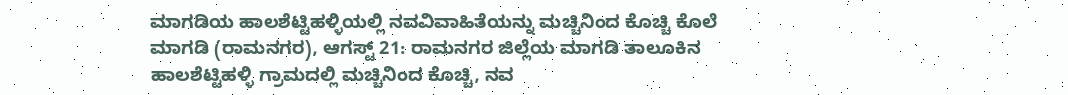ಮಾಗಡಿಯ ಹಾಲಶೆಟ್ಟಿಹಳ್ಳಿಯಲ್ಲಿ ನವವಿವಾಹಿತೆಯನ್ನು ಮಚ್ಚಿನಿಂದ ಕೊಚ್ಚಿ ಕೊಲೆ
ಮಾಗಡಿ (ರಾಮನಗರ), ಆಗಸ್ಟ್ 21: ರಾಮನಗರ ಜಿಲ್ಲೆಯ ಮಾಗಡಿ ತಾಲೂಕಿನ ಹಾಲಶೆಟ್ಟಿಹಳ್ಳಿ ಗ್ರಾಮದಲ್ಲಿ ಮಚ್ಚಿನಿಂದ ಕೊಚ್ಚಿ, ನವ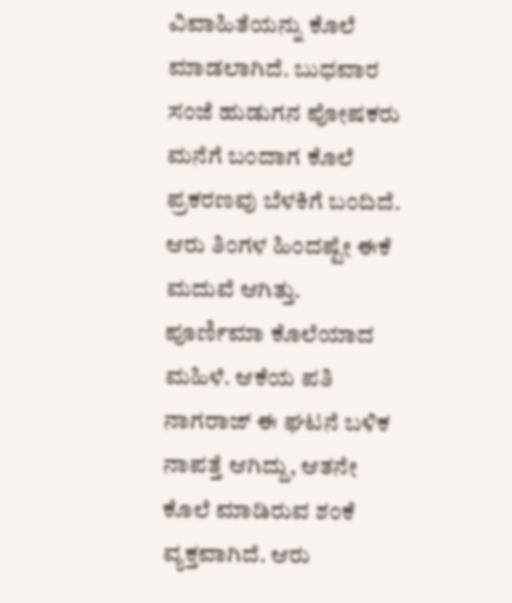ವಿವಾಹಿತೆಯನ್ನು ಕೊಲೆ ಮಾಡಲಾಗಿದೆ. ಬುಧವಾರ ಸಂಜೆ ಹುಡುಗನ ಪೋಷಕರು ಮನೆಗೆ ಬಂದಾಗ ಕೊಲೆ ಪ್ರಕರಣವು ಬೆಳಕಿಗೆ ಬಂದಿದೆ. ಆರು ತಿಂಗಳ ಹಿಂದಷ್ಟೇ ಈಕೆ ಮದುವೆ ಆಗಿತ್ತು.
ಪೂರ್ಣಿಮಾ ಕೊಲೆಯಾದ ಮಹಿಳೆ. ಆಕೆಯ ಪತಿ ನಾಗರಾಜ್ ಈ ಘಟನೆ ಬಳಿಕ ನಾಪತ್ತೆ ಆಗಿದ್ದು, ಆತನೇ ಕೊಲೆ ಮಾಡಿರುವ ಶಂಕೆ ವ್ಯಕ್ತವಾಗಿದೆ. ಆರು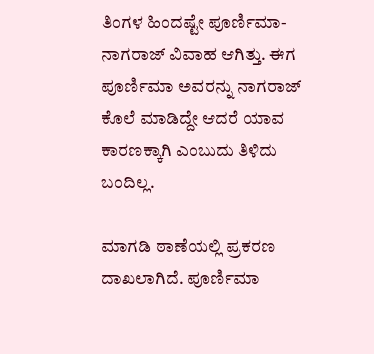ತಿಂಗಳ ಹಿಂದಷ್ಟೇ ಪೂರ್ಣಿಮಾ- ನಾಗರಾಜ್ ವಿವಾಹ ಆಗಿತ್ತು. ಈಗ ಪೂರ್ಣಿಮಾ ಅವರನ್ನು ನಾಗರಾಜ್ ಕೊಲೆ ಮಾಡಿದ್ದೇ ಆದರೆ ಯಾವ ಕಾರಣಕ್ಕಾಗಿ ಎಂಬುದು ತಿಳಿದು ಬಂದಿಲ್ಲ.

ಮಾಗಡಿ ಠಾಣೆಯಲ್ಲಿ ಪ್ರಕರಣ ದಾಖಲಾಗಿದೆ. ಪೂರ್ಣಿಮಾ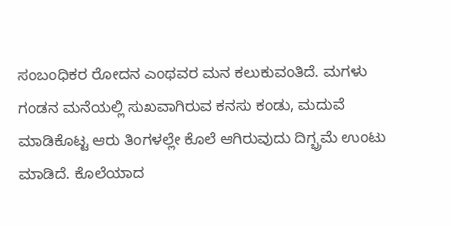ಸಂಬಂಧಿಕರ ರೋದನ ಎಂಥವರ ಮನ ಕಲುಕುವಂತಿದೆ. ಮಗಳು ಗಂಡನ ಮನೆಯಲ್ಲಿ ಸುಖವಾಗಿರುವ ಕನಸು ಕಂಡು, ಮದುವೆ ಮಾಡಿಕೊಟ್ಟ ಆರು ತಿಂಗಳಲ್ಲೇ ಕೊಲೆ ಆಗಿರುವುದು ದಿಗ್ಭ್ರಮೆ ಉಂಟು ಮಾಡಿದೆ. ಕೊಲೆಯಾದ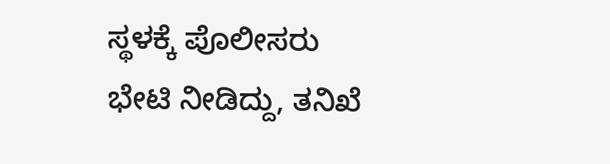ಸ್ಥಳಕ್ಕೆ ಪೊಲೀಸರು ಭೇಟಿ ನೀಡಿದ್ದು, ತನಿಖೆ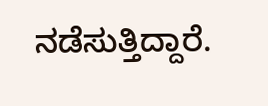ನಡೆಸುತ್ತಿದ್ದಾರೆ.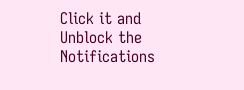Click it and Unblock the Notifications